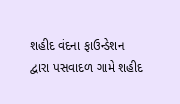શહીદ વંદના ફાઉન્ડેશન દ્વારા પસવાદળ ગામે શહીદ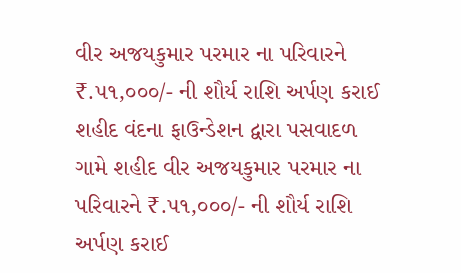વીર અજયકુમાર પરમાર ના પરિવારને ₹.૫૧,૦૦૦/- ની શૌર્ય રાશિ અર્પણ કરાઈ
શહીદ વંદના ફાઉન્ડેશન દ્વારા પસવાદળ ગામે શહીદ વીર અજયકુમાર પરમાર ના પરિવારને ₹.૫૧,૦૦૦/- ની શૌર્ય રાશિ અર્પણ કરાઈ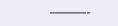———-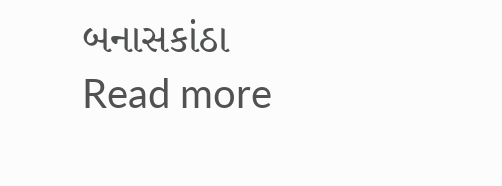બનાસકાંઠા
Read more